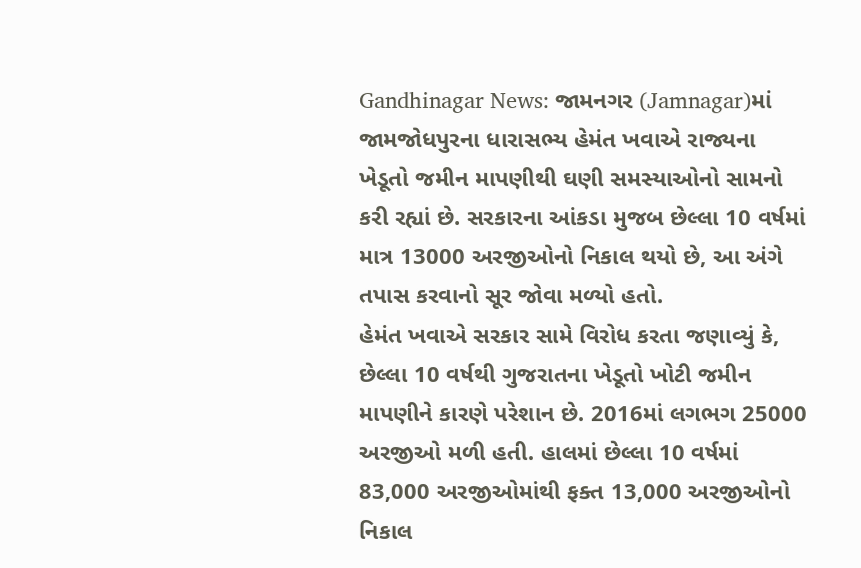Gandhinagar News: જામનગર (Jamnagar)માં જામજોધપુરના ધારાસભ્ય હેમંત ખવાએ રાજ્યના ખેડૂતો જમીન માપણીથી ઘણી સમસ્યાઓનો સામનો કરી રહ્યાં છે. સરકારના આંકડા મુજબ છેલ્લા 10 વર્ષમાં માત્ર 13000 અરજીઓનો નિકાલ થયો છે, આ અંગે તપાસ કરવાનો સૂર જોવા મળ્યો હતો.
હેમંત ખવાએ સરકાર સામે વિરોધ કરતા જણાવ્યું કે, છેલ્લા 10 વર્ષથી ગુજરાતના ખેડૂતો ખોટી જમીન માપણીને કારણે પરેશાન છે. 2016માં લગભગ 25000 અરજીઓ મળી હતી. હાલમાં છેલ્લા 10 વર્ષમાં 83,000 અરજીઓમાંથી ફક્ત 13,000 અરજીઓનો નિકાલ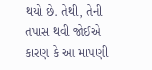થયો છે. તેથી, તેની તપાસ થવી જોઈએ કારણ કે આ માપણી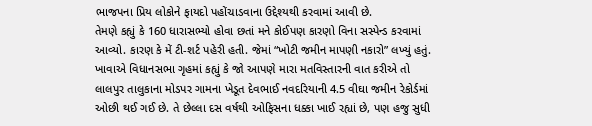ભાજપના પ્રિય લોકોને ફાયદો પહોંચાડવાના ઉદ્દેશ્યથી કરવામાં આવી છે.
તેમણે કહ્યું કે 160 ધારાસભ્યો હોવા છતાં મને કોઈપણ કારણો વિના સસ્પેન્ડ કરવામાં આવ્યો. કારણ કે મેં ટી-શર્ટ પહેરી હતી. જેમાં “ખોટી જમીન માપણી નકારો” લખ્યું હતું. ખાવાએ વિધાનસભા ગૃહમાં કહ્યું કે જો આપણે મારા મતવિસ્તારની વાત કરીએ તો લાલપુર તાલુકાના મોડપર ગામના ખેડૂત દેવભાઈ નવદરિયાની 4.5 વીઘા જમીન રેકોર્ડમાં ઓછી થઈ ગઈ છે. તે છેલ્લા દસ વર્ષથી ઓફિસના ધક્કા ખાઈ રહ્યાં છે, પણ હજુ સુધી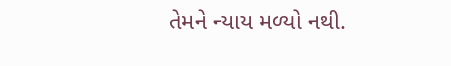તેમને ન્યાય મળ્યો નથી.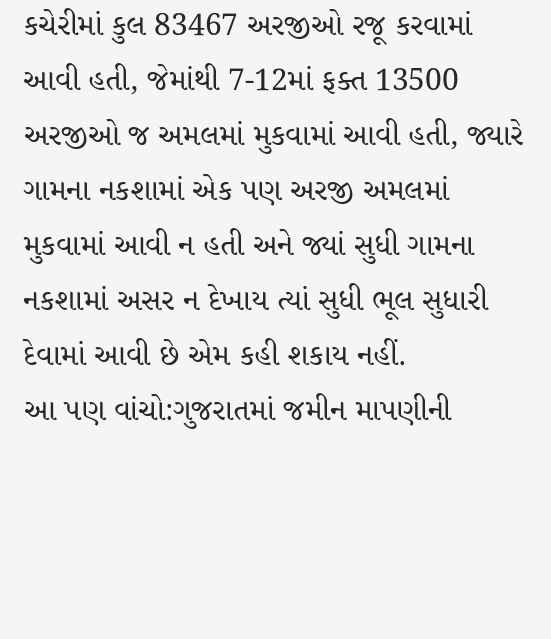કચેરીમાં કુલ 83467 અરજીઓ રજૂ કરવામાં આવી હતી, જેમાંથી 7-12માં ફક્ત 13500 અરજીઓ જ અમલમાં મુકવામાં આવી હતી, જ્યારે ગામના નકશામાં એક પણ અરજી અમલમાં મુકવામાં આવી ન હતી અને જ્યાં સુધી ગામના નકશામાં અસર ન દેખાય ત્યાં સુધી ભૂલ સુધારી દેવામાં આવી છે એમ કહી શકાય નહીં.
આ પણ વાંચો:ગુજરાતમાં જમીન માપણીની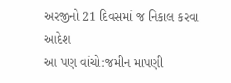અરજીનો 21 દિવસમાં જ નિકાલ કરવા આદેશ
આ પણ વાંચો:જમીન માપણી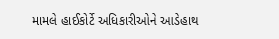મામલે હાઈકોર્ટે અધિકારીઓને આડેહાથ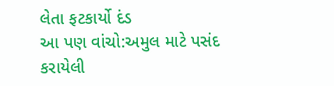લેતા ફટકાર્યો દંડ
આ પણ વાંચો:અમુલ માટે પસંદ કરાયેલી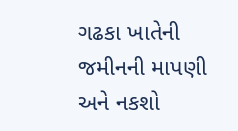ગઢકા ખાતેની જમીનની માપણી અને નકશો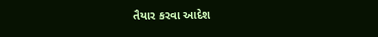તૈયાર કરવા આદેશ